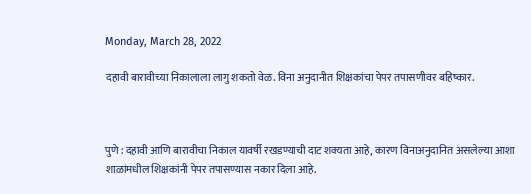Monday, March 28, 2022

दहावी बारावीच्या निकालाला लागु शकतो वेळ. विना अनुदानीत शिक्षकांचा पेपर तपासणीवर बहिष्कार.



पुणे : दहावी आणि बारावीचा निकाल यावर्षी रखडण्याची दाट शक्यता आहे, कारण विनाअनुदानित असलेल्या आशा शाळांमधील शिक्षकांनी पेपर तपासण्यास नकार दिला आहे.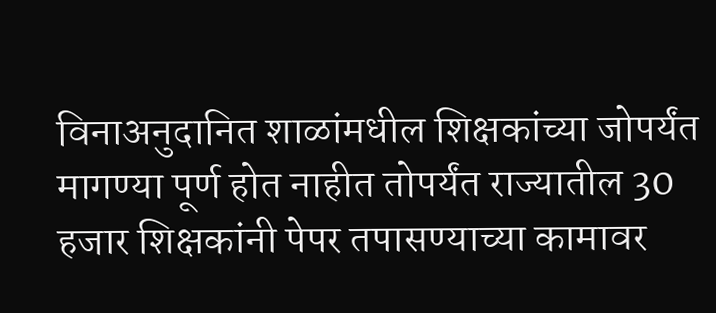विनाअनुदानित शाळांमधील शिक्षकांच्या जोपर्यंत मागण्या पूर्ण होत नाहीत तोपर्यंत राज्यातील 30 हजार शिक्षकांनी पेपर तपासण्याच्या कामावर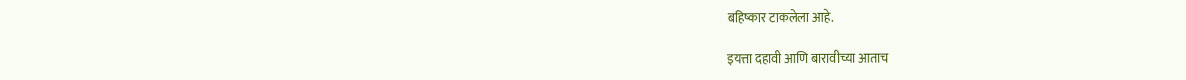बहिष्कार टाकलेला आहे.

इयत्ता दहावी आणि बारावीच्या आताच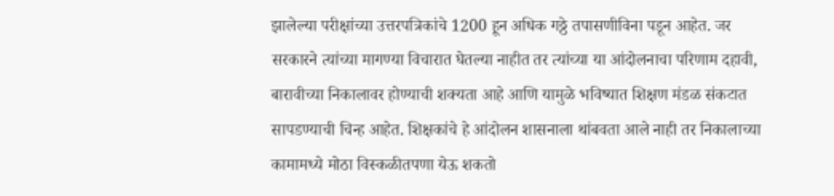झालेल्या परीक्षांच्या उत्तरपत्रिकांचे 1200 हून अधिक गठ्ठे तपासणीविना पडून आहेत. जर सरकारने त्यांच्या मागण्या विचारात घेतल्या नाहीत तर त्यांच्या या आंदोलनाचा परिणाम दहावी, बारावीच्या निकालावर होण्याची शक्यता आहे आणि यामुळे भविष्यात शिक्षण मंडळ संकटात सापडण्याची चिन्ह आहेत. शिक्षकांचे हे आंदोलन शासनाला थांबवता आले नाही तर निकालाच्या कामामध्ये मोठा विस्कळीतपणा येऊ शकतो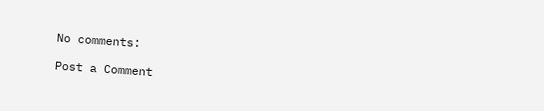No comments:

Post a Comment